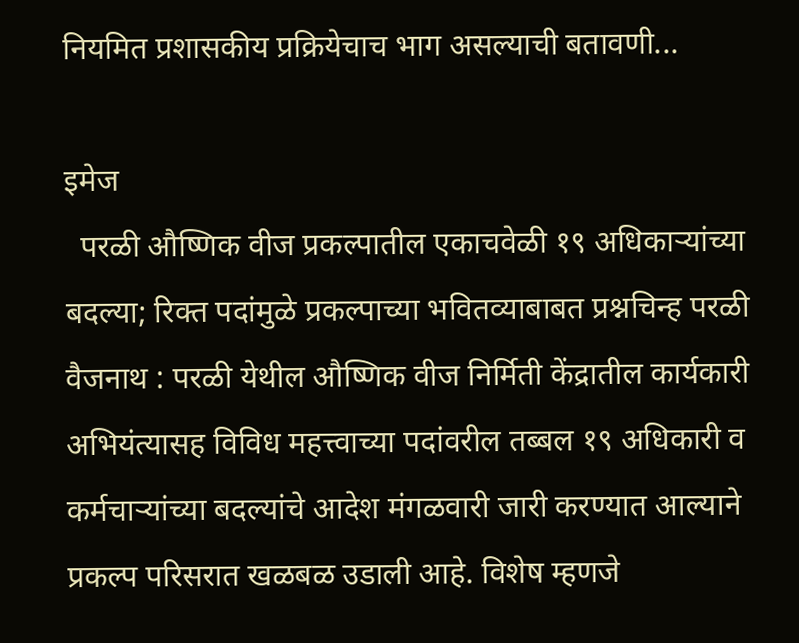नियमित प्रशासकीय प्रक्रियेचाच भाग असल्याची बतावणी...

इमेज
  परळी औष्णिक वीज प्रकल्पातील एकाचवेळी १९ अधिकाऱ्यांच्या बदल्या; रिक्त पदांमुळे प्रकल्पाच्या भवितव्याबाबत प्रश्नचिन्ह परळी वैजनाथ : परळी येथील औष्णिक वीज निर्मिती केंद्रातील कार्यकारी अभियंत्यासह विविध महत्त्वाच्या पदांवरील तब्बल १९ अधिकारी व कर्मचाऱ्यांच्या बदल्यांचे आदेश मंगळवारी जारी करण्यात आल्याने प्रकल्प परिसरात खळबळ उडाली आहे. विशेष म्हणजे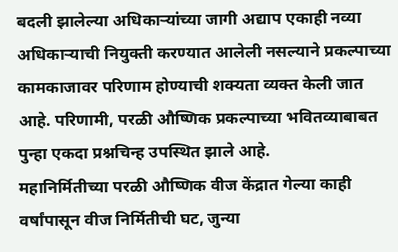बदली झालेल्या अधिकाऱ्यांच्या जागी अद्याप एकाही नव्या अधिकाऱ्याची नियुक्ती करण्यात आलेली नसल्याने प्रकल्पाच्या कामकाजावर परिणाम होण्याची शक्यता व्यक्त केली जात आहे. परिणामी, परळी औष्णिक प्रकल्पाच्या भवितव्याबाबत पुन्हा एकदा प्रश्नचिन्ह उपस्थित झाले आहे.            महानिर्मितीच्या परळी औष्णिक वीज केंद्रात गेल्या काही वर्षांपासून वीज निर्मितीची घट, जुन्या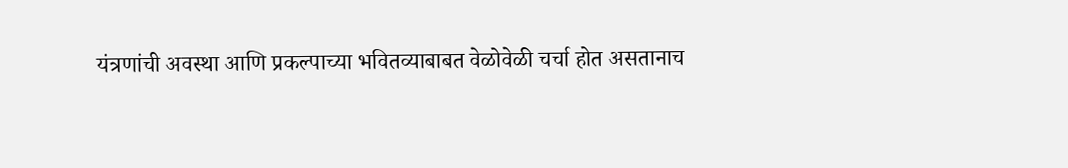यंत्रणांची अवस्था आणि प्रकल्पाच्या भवितव्याबाबत वेळोवेळी चर्चा होत असतानाच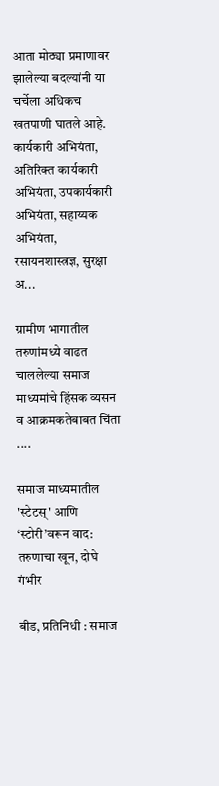आता मोठ्या प्रमाणावर झालेल्या बदल्यांनी या चर्चेला अधिकच खतपाणी घातले आहे. कार्यकारी अभियंता, अतिरिक्त कार्यकारी अभियंता, उपकार्यकारी अभियंता, सहाय्यक अभियंता, रसायनशास्त्रज्ञ, सुरक्षा अ...

ग्रामीण भागातील तरुणांमध्ये वाढत चाललेल्या समाज माध्यमांचे हिंसक व्यसन व आक्रमकतेबाबत चिंता ....

समाज माध्यमातील 'स्टेटस्' आणि ‘स्टोरी’वरून वाद: तरुणाचा खून, दोघे गंभीर

बीड, प्रतिनिधी : समाज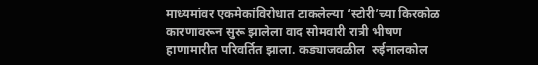माध्यमांवर एकमेकांविरोधात टाकलेल्या ‘स्टोरी’च्या किरकोळ कारणावरून सुरू झालेला वाद सोमवारी रात्री भीषण हाणामारीत परिवर्तित झाला. कड्याजवळील  रुईनालकोल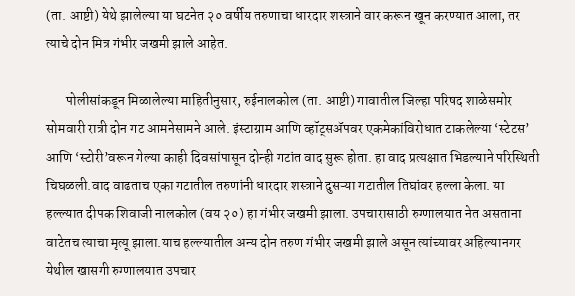(ता. आष्टी) येथे झालेल्या या घटनेत २० वर्षीय तरुणाचा धारदार शस्त्राने वार करून खून करण्यात आला, तर त्याचे दोन मित्र गंभीर जखमी झाले आहेत.

       पोलीसांकडून मिळालेल्या माहितीनुसार, रुईनालकोल (ता. आष्टी) गावातील जिल्हा परिषद शाळेसमोर सोमवारी रात्री दोन गट आमनेसामने आले. इंस्टाग्राम आणि व्हॉट्सॲपवर एकमेकांविरोधात टाकलेल्या ‘स्टेटस’ आणि ‘स्टोरी’वरून गेल्या काही दिवसांपासून दोन्ही गटांत वाद सुरू होता. हा वाद प्रत्यक्षात भिडल्याने परिस्थिती चिघळली.वाद वाढताच एका गटातील तरुणांनी धारदार शस्त्राने दुसऱ्या गटातील तिघांवर हल्ला केला. या हल्ल्यात दीपक शिवाजी नालकोल (वय २०) हा गंभीर जखमी झाला. उपचारासाठी रुग्णालयात नेत असताना वाटेतच त्याचा मृत्यू झाला.याच हल्ल्यातील अन्य दोन तरुण गंभीर जखमी झाले असून त्यांच्यावर अहिल्यानगर येथील खासगी रुग्णालयात उपचार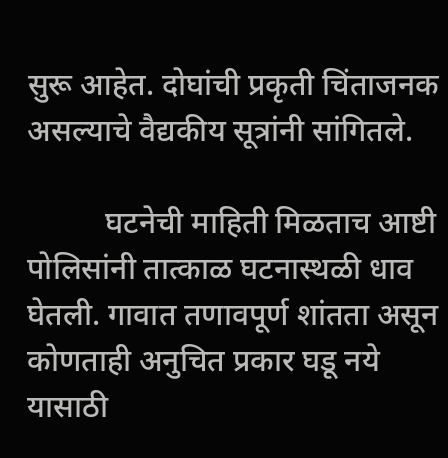सुरू आहेत. दोघांची प्रकृती चिंताजनक असल्याचे वैद्यकीय सूत्रांनी सांगितले.

          घटनेची माहिती मिळताच आष्टी पोलिसांनी तात्काळ घटनास्थळी धाव घेतली. गावात तणावपूर्ण शांतता असून कोणताही अनुचित प्रकार घडू नये यासाठी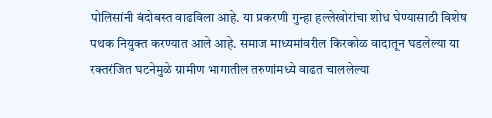पोलिसांनी बंदोबस्त वाढविला आहे. या प्रकरणी गुन्हा हल्लेखोरांचा शोध घेण्यासाठी विशेष पथक नियुक्त करण्यात आले आहे. समाज माध्यमांवरील किरकोळ वादातून घडलेल्या या रक्तरंजित घटनेमुळे ग्रामीण भागातील तरुणांमध्ये वाढत चाललेल्या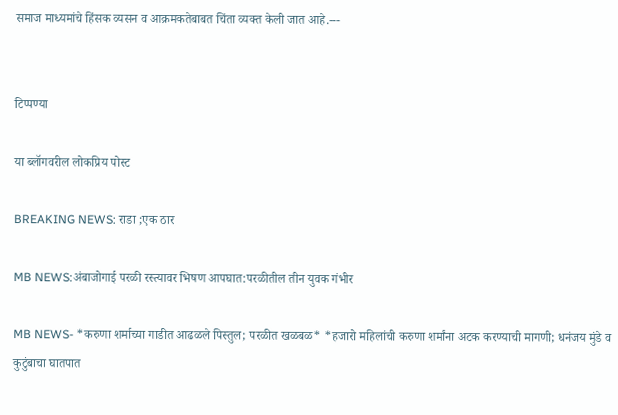समाज माध्यमांचे हिंसक व्यसन व आक्रमकतेबाबत चिंता व्यक्त केली जात आहे.---


टिप्पण्या

या ब्लॉगवरील लोकप्रिय पोस्ट

BREAKING NEWS: राडा ;एक ठार

MB NEWS:अंबाजोगाई परळी रस्त्यावर भिषण आपघात:परळीतील तीन युवक गंभीर

MB NEWS- *करुणा शर्माच्या गाडीत आढळले पिस्तुल; परळीत खळबळ* *हजारो महिलांची करुणा शर्मांना अटक करण्याची मागणी; धनंजय मुंडे व कुटुंबाचा घातपात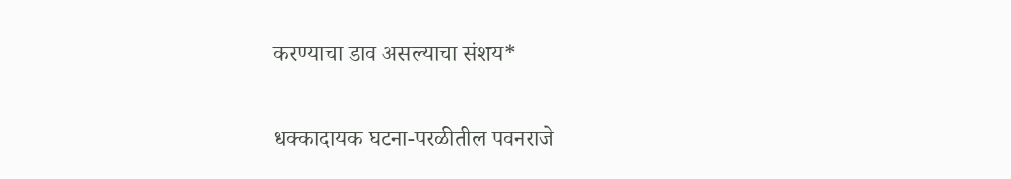करण्याचा डाव असल्याचा संशय*

धक्कादायक घटना-परळीतील पवनराजे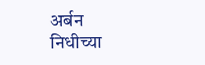अर्बन निधीच्या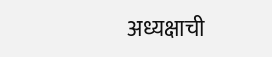अध्यक्षाची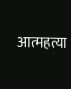आत्महत्या